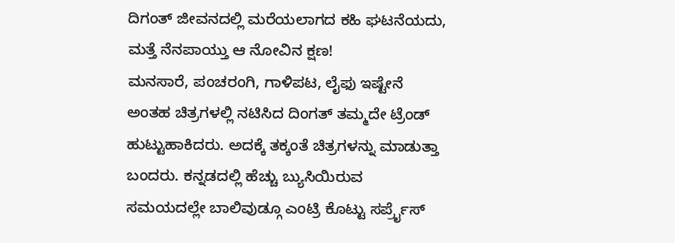ದಿಗಂತ್ ಜೀವನದಲ್ಲಿ ಮರೆಯಲಾಗದ ಕಹಿ ಘಟನೆಯದು, ಮತ್ತೆ ನೆನಪಾಯ್ತು ಆ ನೋವಿನ ಕ್ಷಣ!
ಮನಸಾರೆ, ಪಂಚರಂಗಿ, ಗಾಳಿಪಟ, ಲೈಫು ಇಷ್ಟೇನೆ ಅಂತಹ ಚಿತ್ರಗಳಲ್ಲಿ ನಟಿಸಿದ ದಿಂಗತ್ ತಮ್ಮದೇ ಟ್ರೆಂಡ್ ಹುಟ್ಟುಹಾಕಿದರು. ಅದಕ್ಕೆ ತಕ್ಕಂತೆ ಚಿತ್ರಗಳನ್ನು ಮಾಡುತ್ತಾ ಬಂದರು. ಕನ್ನಡದಲ್ಲಿ ಹೆಚ್ಚು ಬ್ಯುಸಿಯಿರುವ ಸಮಯದಲ್ಲೇ ಬಾಲಿವುಡ್ಗೂ ಎಂಟ್ರಿ ಕೊಟ್ಟು ಸರ್ಪ್ರೈಸ್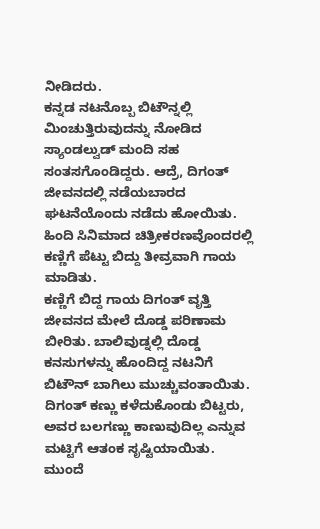ನೀಡಿದರು.
ಕನ್ನಡ ನಟನೊಬ್ಬ ಬಿಟೌನ್ನಲ್ಲಿ ಮಿಂಚುತ್ತಿರುವುದನ್ನು ನೋಡಿದ ಸ್ಯಾಂಡಲ್ವುಡ್ ಮಂದಿ ಸಹ ಸಂತಸಗೊಂಡಿದ್ದರು. ಆದ್ರೆ, ದಿಗಂತ್ ಜೀವನದಲ್ಲಿ ನಡೆಯಬಾರದ ಘಟನೆಯೊಂದು ನಡೆದು ಹೋಯಿತು. ಹಿಂದಿ ಸಿನಿಮಾದ ಚಿತ್ರೀಕರಣವೊಂದರಲ್ಲಿ ಕಣ್ಣಿಗೆ ಪೆಟ್ಟು ಬಿದ್ದು ತೀವ್ರವಾಗಿ ಗಾಯ ಮಾಡಿತು.
ಕಣ್ಣಿಗೆ ಬಿದ್ದ ಗಾಯ ದಿಗಂತ್ ವೃತ್ತಿ ಜೀವನದ ಮೇಲೆ ದೊಡ್ಡ ಪರಿಣಾಮ ಬೀರಿತು. ಬಾಲಿವುಡ್ನಲ್ಲಿ ದೊಡ್ಡ ಕನಸುಗಳನ್ನು ಹೊಂದಿದ್ದ ನಟನಿಗೆ ಬಿಟೌನ್ ಬಾಗಿಲು ಮುಚ್ಚುವಂತಾಯಿತು. ದಿಗಂತ್ ಕಣ್ಣು ಕಳೆದುಕೊಂಡು ಬಿಟ್ಟರು, ಅವರ ಬಲಗಣ್ಣು ಕಾಣುವುದಿಲ್ಲ ಎನ್ನುವ ಮಟ್ಟಿಗೆ ಆತಂಕ ಸೃಷ್ಟಿಯಾಯಿತು. ಮುಂದೆ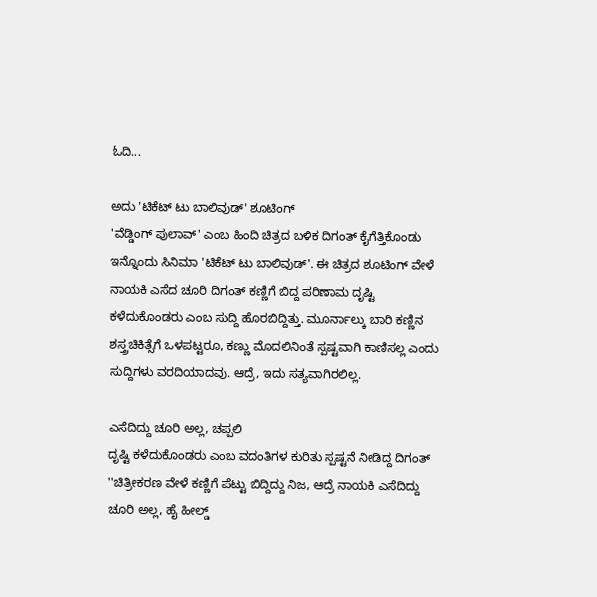ಓದಿ...

ಅದು 'ಟಿಕೆಟ್ ಟು ಬಾಲಿವುಡ್' ಶೂಟಿಂಗ್
'ವೆಡ್ಡಿಂಗ್ ಪುಲಾವ್' ಎಂಬ ಹಿಂದಿ ಚಿತ್ರದ ಬಳಿಕ ದಿಗಂತ್ ಕೈಗೆತ್ತಿಕೊಂಡು ಇನ್ನೊಂದು ಸಿನಿಮಾ 'ಟಿಕೆಟ್ ಟು ಬಾಲಿವುಡ್'. ಈ ಚಿತ್ರದ ಶೂಟಿಂಗ್ ವೇಳೆ ನಾಯಕಿ ಎಸೆದ ಚೂರಿ ದಿಗಂತ್ ಕಣ್ಣಿಗೆ ಬಿದ್ದ ಪರಿಣಾಮ ದೃಷ್ಟಿ ಕಳೆದುಕೊಂಡರು ಎಂಬ ಸುದ್ದಿ ಹೊರಬಿದ್ದಿತ್ತು. ಮೂರ್ನಾಲ್ಕು ಬಾರಿ ಕಣ್ಣಿನ ಶಸ್ತ್ರಚಿಕಿತ್ಸೆಗೆ ಒಳಪಟ್ಟರೂ, ಕಣ್ಣು ಮೊದಲಿನಿಂತೆ ಸ್ಪಷ್ಟವಾಗಿ ಕಾಣಿಸಲ್ಲ ಎಂದು ಸುದ್ದಿಗಳು ವರದಿಯಾದವು. ಆದ್ರೆ, ಇದು ಸತ್ಯವಾಗಿರಲಿಲ್ಲ.

ಎಸೆದಿದ್ದು ಚೂರಿ ಅಲ್ಲ, ಚಪ್ಪಲಿ
ದೃಷ್ಟಿ ಕಳೆದುಕೊಂಡರು ಎಂಬ ವದಂತಿಗಳ ಕುರಿತು ಸ್ಪಷ್ಟನೆ ನೀಡಿದ್ದ ದಿಗಂತ್ ''ಚಿತ್ರೀಕರಣ ವೇಳೆ ಕಣ್ಣಿಗೆ ಪೆಟ್ಟು ಬಿದ್ದಿದ್ದು ನಿಜ, ಆದ್ರೆ ನಾಯಕಿ ಎಸೆದಿದ್ದು ಚೂರಿ ಅಲ್ಲ, ಹೈ ಹೀಲ್ಡ್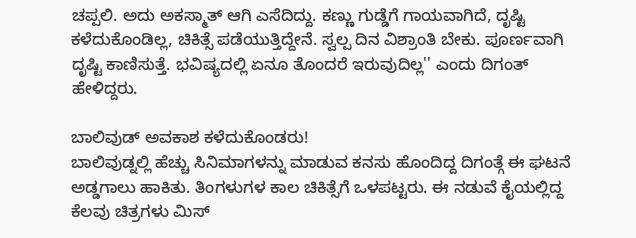ಚಪ್ಪಲಿ. ಅದು ಅಕಸ್ಮಾತ್ ಆಗಿ ಎಸೆದಿದ್ದು. ಕಣ್ಣು ಗುಡ್ಡೆಗೆ ಗಾಯವಾಗಿದೆ, ದೃಷ್ಟಿ ಕಳೆದುಕೊಂಡಿಲ್ಲ, ಚಿಕಿತ್ಸೆ ಪಡೆಯುತ್ತಿದ್ದೇನೆ. ಸ್ವಲ್ಪ ದಿನ ವಿಶ್ರಾಂತಿ ಬೇಕು. ಪೂರ್ಣವಾಗಿ ದೃಷ್ಟಿ ಕಾಣಿಸುತ್ತೆ. ಭವಿಷ್ಯದಲ್ಲಿ ಏನೂ ತೊಂದರೆ ಇರುವುದಿಲ್ಲ'' ಎಂದು ದಿಗಂತ್ ಹೇಳಿದ್ದರು.

ಬಾಲಿವುಡ್ ಅವಕಾಶ ಕಳೆದುಕೊಂಡರು!
ಬಾಲಿವುಡ್ನಲ್ಲಿ ಹೆಚ್ಚು ಸಿನಿಮಾಗಳನ್ನು ಮಾಡುವ ಕನಸು ಹೊಂದಿದ್ದ ದಿಗಂತ್ಗೆ ಈ ಘಟನೆ ಅಡ್ಡಗಾಲು ಹಾಕಿತು. ತಿಂಗಳುಗಳ ಕಾಲ ಚಿಕಿತ್ಸೆಗೆ ಒಳಪಟ್ಟರು. ಈ ನಡುವೆ ಕೈಯಲ್ಲಿದ್ದ ಕೆಲವು ಚಿತ್ರಗಳು ಮಿಸ್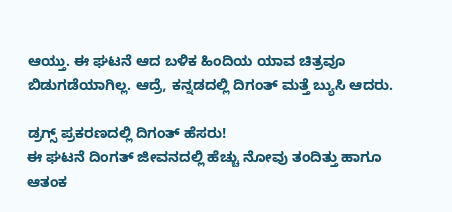ಆಯ್ತು. ಈ ಘಟನೆ ಆದ ಬಳಿಕ ಹಿಂದಿಯ ಯಾವ ಚಿತ್ರವೂ ಬಿಡುಗಡೆಯಾಗಿಲ್ಲ. ಆದ್ರೆ, ಕನ್ನಡದಲ್ಲಿ ದಿಗಂತ್ ಮತ್ತೆ ಬ್ಯುಸಿ ಆದರು.

ಡ್ರಗ್ಸ್ ಪ್ರಕರಣದಲ್ಲಿ ದಿಗಂತ್ ಹೆಸರು!
ಈ ಘಟನೆ ದಿಂಗತ್ ಜೀವನದಲ್ಲಿ ಹೆಚ್ಚು ನೋವು ತಂದಿತ್ತು ಹಾಗೂ ಆತಂಕ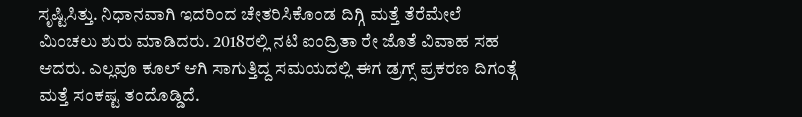ಸೃಷ್ಟಿಸಿತ್ತು. ನಿಧಾನವಾಗಿ ಇದರಿಂದ ಚೇತರಿಸಿಕೊಂಡ ದಿಗ್ಗಿ ಮತ್ತೆ ತೆರೆಮೇಲೆ ಮಿಂಚಲು ಶುರು ಮಾಡಿದರು. 2018ರಲ್ಲಿ ನಟಿ ಐಂದ್ರಿತಾ ರೇ ಜೊತೆ ವಿವಾಹ ಸಹ ಆದರು. ಎಲ್ಲವೂ ಕೂಲ್ ಆಗಿ ಸಾಗುತ್ತಿದ್ದ ಸಮಯದಲ್ಲಿ ಈಗ ಡ್ರಗ್ಸ್ ಪ್ರಕರಣ ದಿಗಂತ್ಗೆ ಮತ್ತೆ ಸಂಕಷ್ಟ ತಂದೊಡ್ಡಿದೆ.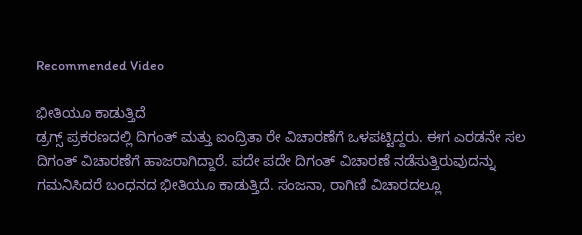Recommended Video

ಭೀತಿಯೂ ಕಾಡುತ್ತಿದೆ
ಡ್ರಗ್ಸ್ ಪ್ರಕರಣದಲ್ಲಿ ದಿಗಂತ್ ಮತ್ತು ಐಂದ್ರಿತಾ ರೇ ವಿಚಾರಣೆಗೆ ಒಳಪಟ್ಟಿದ್ದರು. ಈಗ ಎರಡನೇ ಸಲ ದಿಗಂತ್ ವಿಚಾರಣೆಗೆ ಹಾಜರಾಗಿದ್ದಾರೆ. ಪದೇ ಪದೇ ದಿಗಂತ್ ವಿಚಾರಣೆ ನಡೆಸುತ್ತಿರುವುದನ್ನು ಗಮನಿಸಿದರೆ ಬಂಧನದ ಭೀತಿಯೂ ಕಾಡುತ್ತಿದೆ. ಸಂಜನಾ, ರಾಗಿಣಿ ವಿಚಾರದಲ್ಲೂ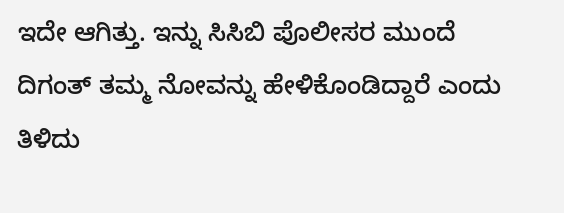ಇದೇ ಆಗಿತ್ತು. ಇನ್ನು ಸಿಸಿಬಿ ಪೊಲೀಸರ ಮುಂದೆ ದಿಗಂತ್ ತಮ್ಮ ನೋವನ್ನು ಹೇಳಿಕೊಂಡಿದ್ದಾರೆ ಎಂದು ತಿಳಿದು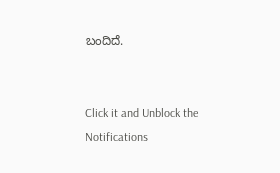ಬಂದಿದೆ.


Click it and Unblock the Notifications